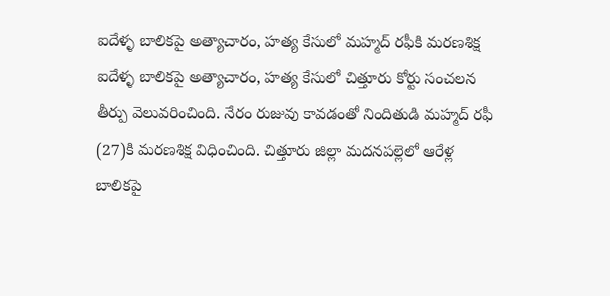ఐదేళ్ళ బాలికపై అత్యాచారం, హత్య కేసులో మహ్మద్ రఫీకి మరణశిక్ష
ఐదేళ్ళ బాలికపై అత్యాచారం, హత్య కేసులో చిత్తూరు కోర్టు సంచలన తీర్పు వెలువరించింది. నేరం రుజువు కావడంతో నిందితుడి మహ్మద్ రఫీ (27)కి మరణశిక్ష విధించింది. చిత్తూరు జిల్లా మదనపల్లెలో ఆరేళ్ల బాలికపై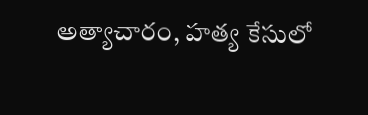అత్యాచారం, హత్య కేసులో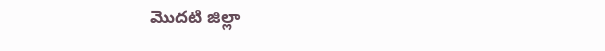మొదటి జిల్లా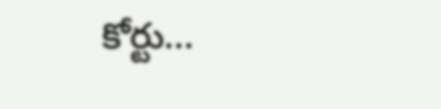కోర్టు...